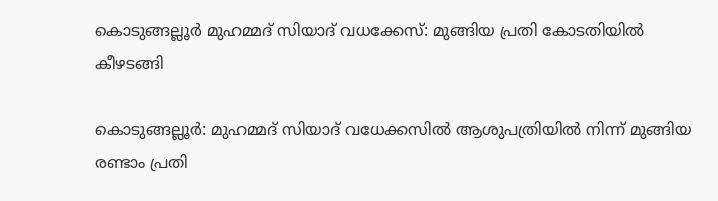കൊടുങ്ങല്ലൂർ മുഹമ്മദ് സിയാദ് വധക്കേസ്: മുങ്ങിയ പ്രതി കോടതിയിൽ കീഴടങ്ങി

കൊടുങ്ങല്ലൂർ: മുഹമ്മദ് സിയാദ് വധേക്കസിൽ ആശുപത്രിയിൽ നിന്ന് മുങ്ങിയ രണ്ടാം പ്രതി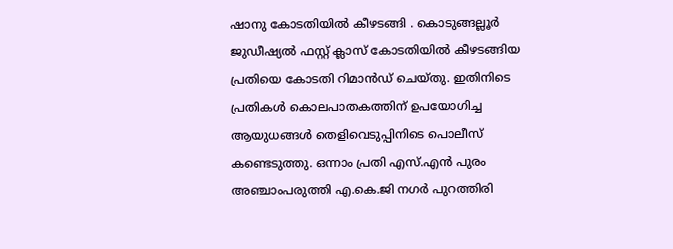ഷാനു കോടതിയിൽ കീഴടങ്ങി . കൊടുങ്ങല്ലൂർ ജുഡീഷ്യൽ ഫസ്റ്റ് ക്ലാസ് കോടതിയിൽ കീഴടങ്ങിയ പ്രതിയെ കോടതി റിമാൻഡ് ചെയ്തു. ഇതിനിടെ പ്രതികൾ കൊലപാതകത്തിന് ഉപയോഗിച്ച ആയുധങ്ങൾ തെളിവെടുപ്പിനിടെ പൊലീസ് കണ്ടെടുത്തു. ഒന്നാം പ്രതി എസ്.എൻ പുരം അഞ്ചാംപരുത്തി എ.കെ.ജി നഗർ പുറത്തിരി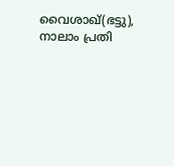വൈശാഖ്(ഭട്ടു), നാലാം പ്രതി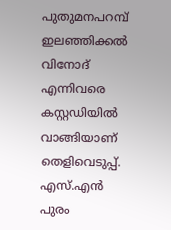പുതുമനപറമ്പ് ഇലഞ്ഞിക്കൽ വിനോദ് എന്നിവരെ കസ്റ്റഡിയിൽ വാങ്ങിയാണ് തെളിവെടുപ്പ്. എസ്.എൻ പുരം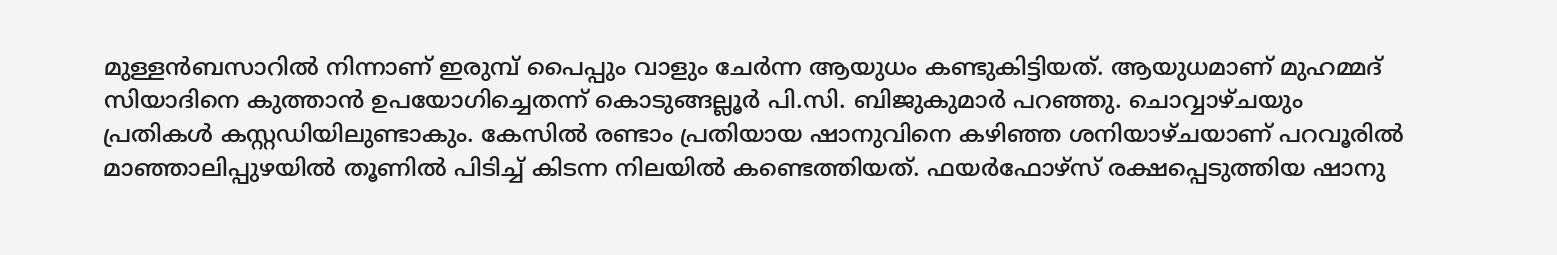മുള്ളൻബസാറിൽ നിന്നാണ് ഇരുമ്പ് പൈപ്പും വാളും ചേർന്ന ആയുധം കണ്ടുകിട്ടിയത്. ആയുധമാണ് മുഹമ്മദ് സിയാദിനെ കുത്താൻ ഉപയോഗിച്ചെതന്ന് കൊടുങ്ങല്ലൂർ പി.സി. ബിജുകുമാർ പറഞ്ഞു. ചൊവ്വാഴ്ചയും പ്രതികൾ കസ്റ്റഡിയിലുണ്ടാകും. കേസിൽ രണ്ടാം പ്രതിയായ ഷാനുവിനെ കഴിഞ്ഞ ശനിയാഴ്ചയാണ് പറവൂരിൽ മാഞ്ഞാലിപ്പുഴയിൽ തൂണിൽ പിടിച്ച് കിടന്ന നിലയിൽ കണ്ടെത്തിയത്. ഫയർഫോഴ്സ് രക്ഷപ്പെടുത്തിയ ഷാനു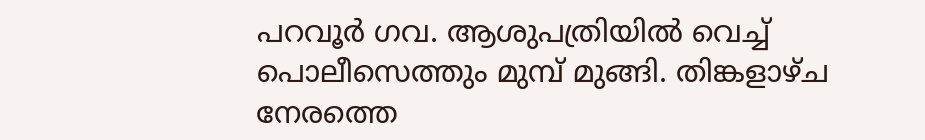പറവൂർ ഗവ. ആശുപത്രിയിൽ വെച്ച് പൊലീസെത്തും മുമ്പ് മുങ്ങി. തിങ്കളാഴ്ച നേരത്തെ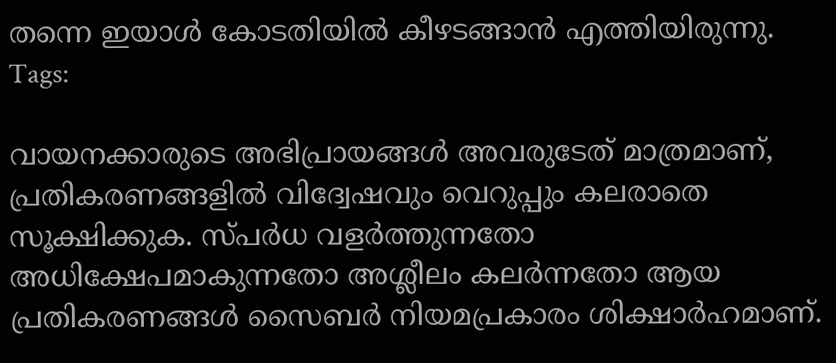തന്നെ ഇയാൾ കോടതിയിൽ കീഴടങ്ങാൻ എത്തിയിരുന്നു.
Tags:

വായനക്കാരുടെ അഭിപ്രായങ്ങള്‍ അവരുടേത് മാത്രമാണ്, പ്രതികരണങ്ങളിൽ വിദ്വേഷവും വെറുപ്പും കലരാതെ സൂക്ഷിക്കുക. സ്പർധ വളർത്തുന്നതോ അധിക്ഷേപമാകുന്നതോ അശ്ലീലം കലർന്നതോ ആയ പ്രതികരണങ്ങൾ സൈബർ നിയമപ്രകാരം ശിക്ഷാർഹമാണ്.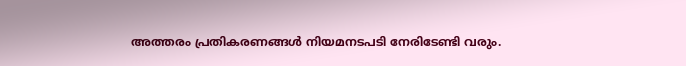അത്തരം പ്രതികരണങ്ങൾ നിയമനടപടി നേരിടേണ്ടി വരും.